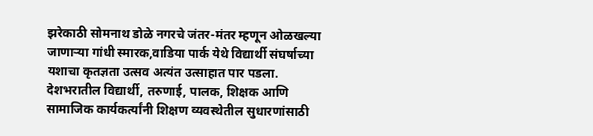झरेकाठी सोमनाथ डोळे नगरचे जंतर-मंतर म्हणून ओळखल्या जाणाऱ्या गांधी स्मारक,वाडिया पार्क येथे विद्यार्थी संघर्षाच्या यशाचा कृतज्ञता उत्सव अत्यंत उत्साहात पार पडला. देशभरातील विद्यार्थी, तरुणाई, पालक, शिक्षक आणि सामाजिक कार्यकर्त्यांनी शिक्षण व्यवस्थेतील सुधारणांसाठी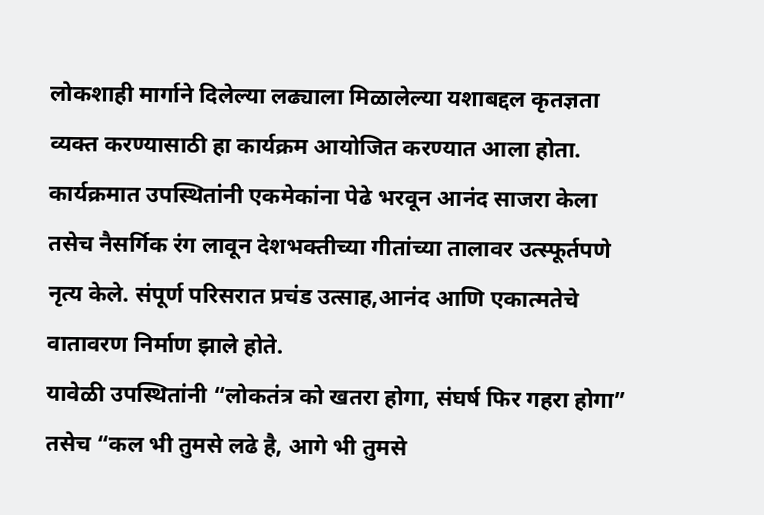लोकशाही मार्गाने दिलेल्या लढ्याला मिळालेल्या यशाबद्दल कृतज्ञता व्यक्त करण्यासाठी हा कार्यक्रम आयोजित करण्यात आला होता.
कार्यक्रमात उपस्थितांनी एकमेकांना पेढे भरवून आनंद साजरा केला तसेच नैसर्गिक रंग लावून देशभक्तीच्या गीतांच्या तालावर उत्स्फूर्तपणे नृत्य केले. संपूर्ण परिसरात प्रचंड उत्साह,आनंद आणि एकात्मतेचे वातावरण निर्माण झाले होते.
यावेळी उपस्थितांनी “लोकतंत्र को खतरा होगा, संघर्ष फिर गहरा होगा” तसेच “कल भी तुमसे लढे है, आगे भी तुमसे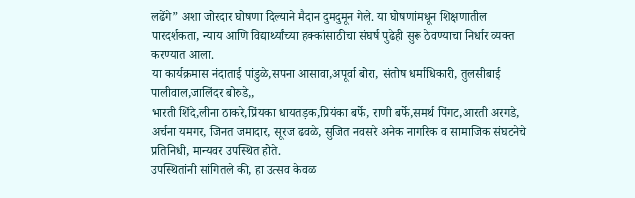लढेंगे” अशा जोरदार घोषणा दिल्याने मैदान दुमदुमून गेले. या घोषणांमधून शिक्षणातील पारदर्शकता, न्याय आणि विद्यार्थ्यांच्या हक्कांसाठीचा संघर्ष पुढेही सुरू ठेवण्याचा निर्धार व्यक्त करण्यात आला.
या कार्यक्रमास नंदाताई पांडुळे,सपना आसावा,अपूर्वा बोरा, संतोष धर्माधिकारी, तुलसीबाई पालीवाल,जालिंदर बोरुडे,,
भारती शिंदे,लीना ठाकरे,प्रिंयका धायतड़क,प्रियंका बर्फे, राणी बर्फे,समर्थ पिंगट,आरती अरगडे, अर्चना यमगर, जिनत जमादार, सूरज ढवळे, सुजित नवसरे अनेक नागरिक व सामाजिक संघटनेचे प्रतिनिधी, मान्यवर उपस्थित होते.
उपस्थितांनी सांगितले की, हा उत्सव केवळ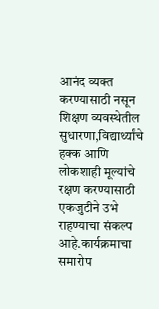आनंद व्यक्त करण्यासाठी नसून शिक्षण व्यवस्थेतील सुधारणा,विद्यार्थ्यांचे हक्क आणि लोकशाही मूल्यांचे रक्षण करण्यासाठी एकजुटीने उभे राहण्याचा संकल्प आहे.कार्यक्रमाचा समारोप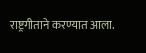राष्ट्रगीताने करण्यात आला.